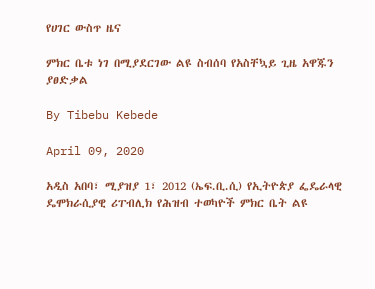የሀገር ውስጥ ዜና

ምክር ቤቱ ነገ በሚያደርገው ልዩ ስብሰባ የአስቸኳይ ጊዜ አዋጁን ያፀድቃል

By Tibebu Kebede

April 09, 2020

አዲስ አበባ፣ ሚያዝያ 1፣ 2012 (ኤፍ.ቢ.ሲ) የኢትዮጵያ ፌዴራላዊ ዴሞክራሲያዊ ሪፐብሊክ የሕዝብ ተወካዮች ምክር ቤት ልዩ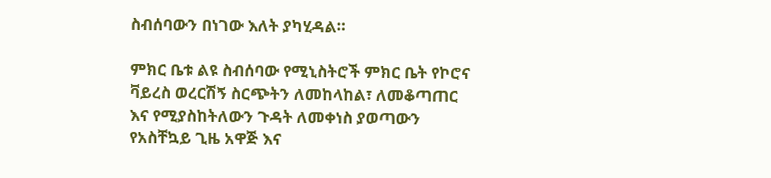ስብሰባውን በነገው እለት ያካሂዳል።

ምክር ቤቱ ልዩ ስብሰባው የሚኒስትሮች ምክር ቤት የኮሮና ቫይረስ ወረርሽኝ ስርጭትን ለመከላከል፣ ለመቆጣጠር እና የሚያስከትለውን ጉዳት ለመቀነስ ያወጣውን የአስቸኳይ ጊዜ አዋጅ እና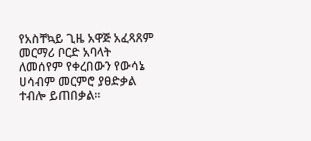የአስቸኳይ ጊዜ አዋጅ አፈጻጸም መርማሪ ቦርድ አባላት ለመሰየም የቀረበውን የውሳኔ ሀሳብም መርምሮ ያፀድቃል ተብሎ ይጠበቃል።